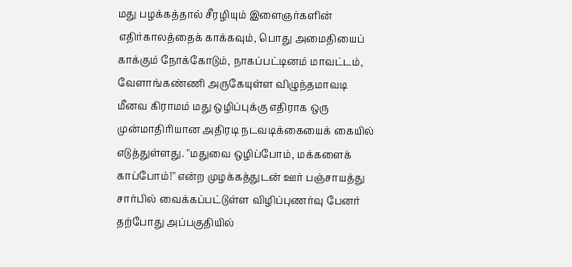மது பழக்கத்தால் சீரழியும் இளைஞர்களின் எதிர்காலத்தைக் காக்கவும், பொது அமைதியைப் காக்கும் நோக்கோடும், நாகப்பட்டினம் மாவட்டம், வேளாங்கண்ணி அருகேயுள்ள விழுந்தமாவடி மீனவ கிராமம் மது ஒழிப்புக்கு எதிராக ஒரு முன்மாதிரியான அதிரடி நடவடிக்கையைக் கையில் எடுத்துள்ளது. "மதுவை ஒழிப்போம், மக்களைக் காப்போம்!" என்ற முழக்கத்துடன் ஊர் பஞ்சாயத்து சார்பில் வைக்கப்பட்டுள்ள விழிப்புணர்வு பேனர் தற்போது அப்பகுதியில்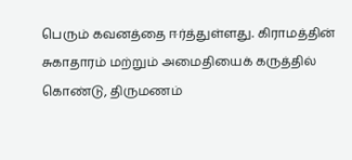பெரும் கவனத்தை ஈர்த்துள்ளது. கிராமத்தின் சுகாதாரம் மற்றும் அமைதியைக் கருத்தில் கொண்டு, திருமணம்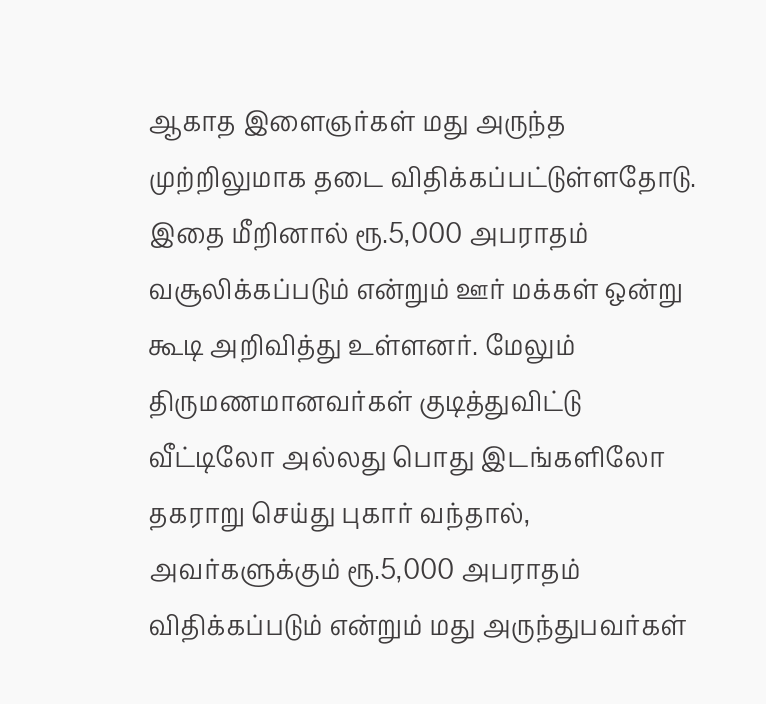ஆகாத இளைஞர்கள் மது அருந்த முற்றிலுமாக தடை விதிக்கப்பட்டுள்ளதோடு. இதை மீறினால் ரூ.5,000 அபராதம் வசூலிக்கப்படும் என்றும் ஊர் மக்கள் ஒன்று கூடி அறிவித்து உள்ளனர். மேலும் திருமணமானவர்கள் குடித்துவிட்டு வீட்டிலோ அல்லது பொது இடங்களிலோ தகராறு செய்து புகார் வந்தால், அவர்களுக்கும் ரூ.5,000 அபராதம் விதிக்கப்படும் என்றும் மது அருந்துபவர்கள்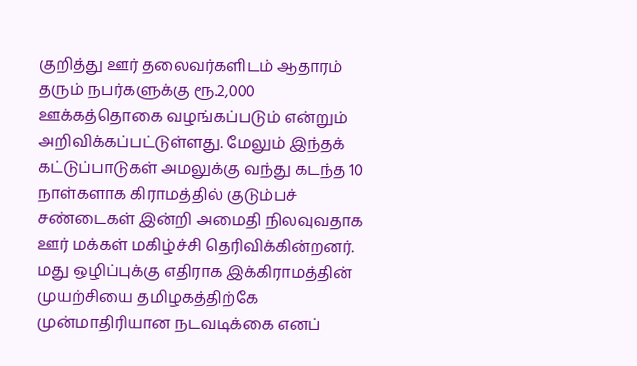குறித்து ஊர் தலைவர்களிடம் ஆதாரம் தரும் நபர்களுக்கு ரூ.2,000 ஊக்கத்தொகை வழங்கப்படும் என்றும் அறிவிக்கப்பட்டுள்ளது. மேலும் இந்தக் கட்டுப்பாடுகள் அமலுக்கு வந்து கடந்த 10 நாள்களாக கிராமத்தில் குடும்பச் சண்டைகள் இன்றி அமைதி நிலவுவதாக ஊர் மக்கள் மகிழ்ச்சி தெரிவிக்கின்றனர். மது ஒழிப்புக்கு எதிராக இக்கிராமத்தின் முயற்சியை தமிழகத்திற்கே முன்மாதிரியான நடவடிக்கை எனப்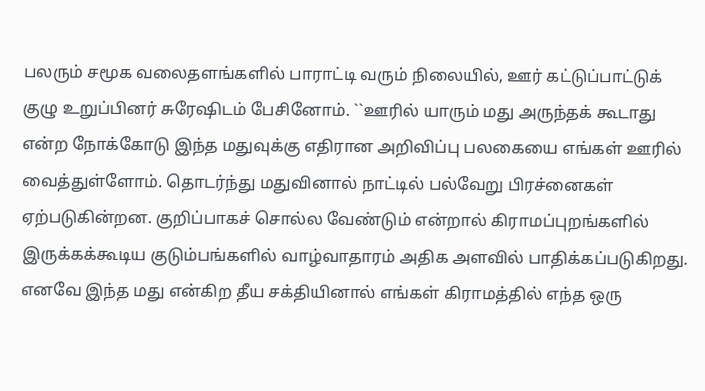பலரும் சமூக வலைதளங்களில் பாராட்டி வரும் நிலையில், ஊர் கட்டுப்பாட்டுக் குழு உறுப்பினர் சுரேஷிடம் பேசினோம். ``ஊரில் யாரும் மது அருந்தக் கூடாது என்ற நோக்கோடு இந்த மதுவுக்கு எதிரான அறிவிப்பு பலகையை எங்கள் ஊரில் வைத்துள்ளோம். தொடர்ந்து மதுவினால் நாட்டில் பல்வேறு பிரச்னைகள் ஏற்படுகின்றன. குறிப்பாகச் சொல்ல வேண்டும் என்றால் கிராமப்புறங்களில் இருக்கக்கூடிய குடும்பங்களில் வாழ்வாதாரம் அதிக அளவில் பாதிக்கப்படுகிறது. எனவே இந்த மது என்கிற தீய சக்தியினால் எங்கள் கிராமத்தில் எந்த ஒரு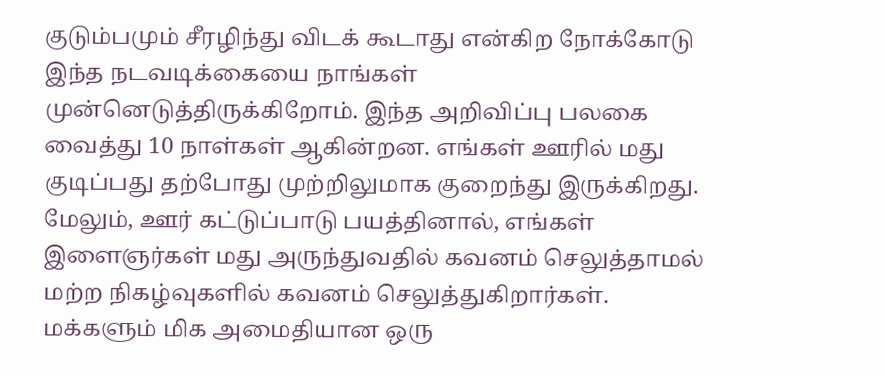குடும்பமும் சீரழிந்து விடக் கூடாது என்கிற நோக்கோடு இந்த நடவடிக்கையை நாங்கள் முன்னெடுத்திருக்கிறோம். இந்த அறிவிப்பு பலகை வைத்து 10 நாள்கள் ஆகின்றன. எங்கள் ஊரில் மது குடிப்பது தற்போது முற்றிலுமாக குறைந்து இருக்கிறது. மேலும், ஊர் கட்டுப்பாடு பயத்தினால், எங்கள் இளைஞர்கள் மது அருந்துவதில் கவனம் செலுத்தாமல் மற்ற நிகழ்வுகளில் கவனம் செலுத்துகிறார்கள். மக்களும் மிக அமைதியான ஒரு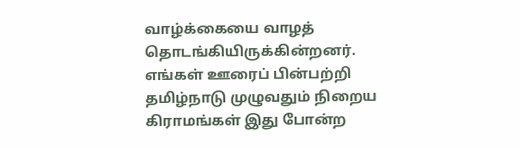வாழ்க்கையை வாழத் தொடங்கியிருக்கின்றனர். எங்கள் ஊரைப் பின்பற்றி தமிழ்நாடு முழுவதும் நிறைய கிராமங்கள் இது போன்ற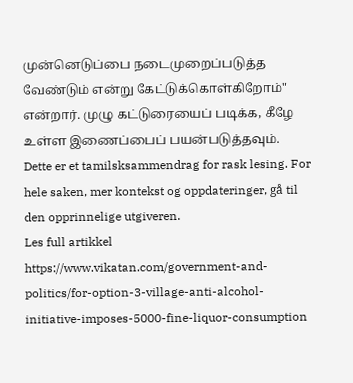முன்னெடுப்பை நடைமுறைப்படுத்த வேண்டும் என்று கேட்டுக்கொள்கிறோம்" என்றார். முழு கட்டுரையைப் படிக்க, கீழே உள்ள இணைப்பைப் பயன்படுத்தவும்.
Dette er et tamilsksammendrag for rask lesing. For hele saken, mer kontekst og oppdateringer, gå til den opprinnelige utgiveren.
Les full artikkel
https://www.vikatan.com/government-and-politics/for-option-3-village-anti-alcohol-initiative-imposes-5000-fine-liquor-consumption